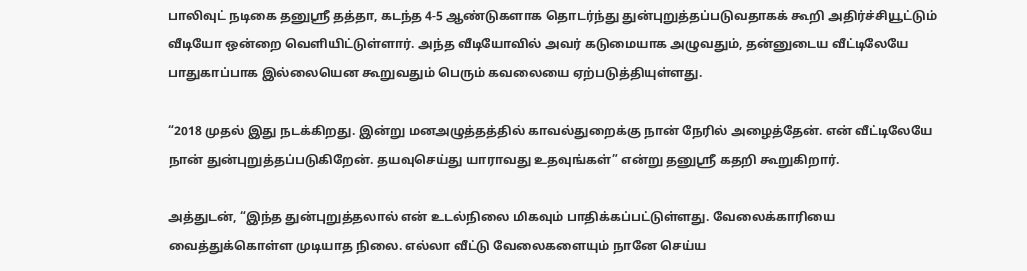பாலிவுட் நடிகை தனுஸ்ரீ தத்தா, கடந்த 4-5 ஆண்டுகளாக தொடர்ந்து துன்புறுத்தப்படுவதாகக் கூறி அதிர்ச்சியூட்டும் வீடியோ ஒன்றை வெளியிட்டுள்ளார். அந்த வீடியோவில் அவர் கடுமையாக அழுவதும், தன்னுடைய வீட்டிலேயே பாதுகாப்பாக இல்லையென கூறுவதும் பெரும் கவலையை ஏற்படுத்தியுள்ளது.

“2018 முதல் இது நடக்கிறது. இன்று மனஅழுத்தத்தில் காவல்துறைக்கு நான் நேரில் அழைத்தேன். என் வீட்டிலேயே நான் துன்புறுத்தப்படுகிறேன். தயவுசெய்து யாராவது உதவுங்கள்” என்று தனுஸ்ரீ கதறி கூறுகிறார்.

அத்துடன், “இந்த துன்புறுத்தலால் என் உடல்நிலை மிகவும் பாதிக்கப்பட்டுள்ளது. வேலைக்காரியை வைத்துக்கொள்ள முடியாத நிலை. எல்லா வீட்டு வேலைகளையும் நானே செய்ய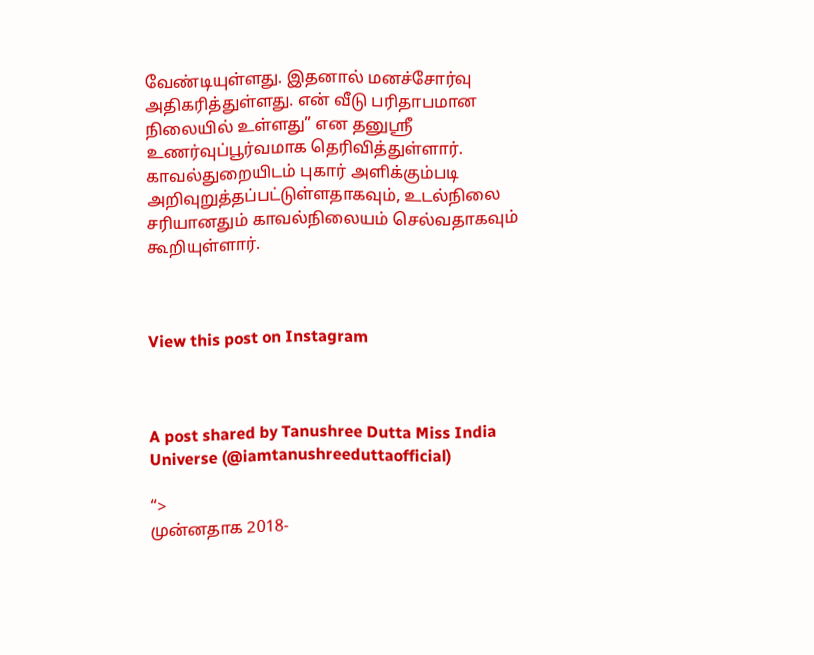வேண்டியுள்ளது. இதனால் மனச்சோர்வு அதிகரித்துள்ளது. என் வீடு பரிதாபமான நிலையில் உள்ளது” என தனுஸ்ரீ உணர்வுப்பூர்வமாக தெரிவித்துள்ளார். காவல்துறையிடம் புகார் அளிக்கும்படி அறிவுறுத்தப்பட்டுள்ளதாகவும், உடல்நிலை சரியானதும் காவல்நிலையம் செல்வதாகவும் கூறியுள்ளார்.



View this post on Instagram



A post shared by Tanushree Dutta Miss India Universe (@iamtanushreeduttaofficial)

“>
முன்னதாக 2018-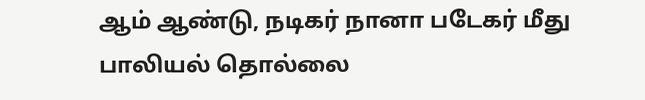ஆம் ஆண்டு, நடிகர் நானா படேகர் மீது பாலியல் தொல்லை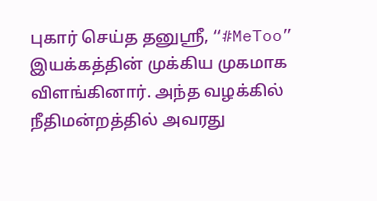புகார் செய்த தனுஸ்ரீ, “#MeToo” இயக்கத்தின் முக்கிய முகமாக விளங்கினார். அந்த வழக்கில் நீதிமன்றத்தில் அவரது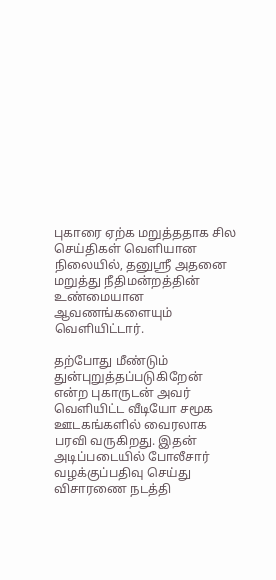புகாரை ஏற்க மறுத்ததாக சில செய்திகள் வெளியான நிலையில், தனுஸ்ரீ அதனை மறுத்து நீதிமன்றத்தின் உண்மையான ஆவணங்களையும் வெளியிட்டார்.

தற்போது மீண்டும் துன்புறுத்தப்படுகிறேன் என்ற புகாருடன் அவர் வெளியிட்ட வீடியோ சமூக ஊடகங்களில் வைரலாக பரவி வருகிறது. இதன் அடிப்படையில் போலீசார் வழக்குப்பதிவு செய்து விசாரணை நடத்தி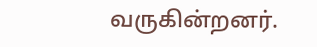வருகின்றனர்.